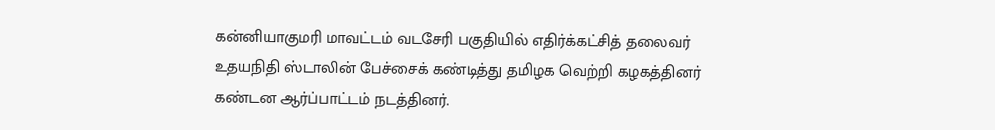கன்னியாகுமரி மாவட்டம் வடசேரி பகுதியில் எதிர்க்கட்சித் தலைவர் உதயநிதி ஸ்டாலின் பேச்சைக் கண்டித்து தமிழக வெற்றி கழகத்தினர் கண்டன ஆர்ப்பாட்டம் நடத்தினர்.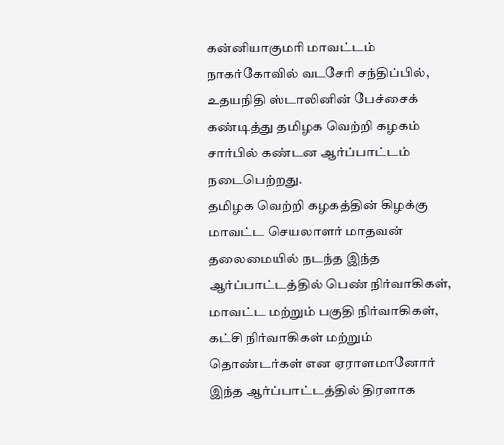கன்னியாகுமரி மாவட்டம் நாகர்கோவில் வடசேரி சந்திப்பில், உதயநிதி ஸ்டாலினின் பேச்சைக் கண்டித்து தமிழக வெற்றி கழகம் சார்பில் கண்டன ஆர்ப்பாட்டம் நடைபெற்றது.
தமிழக வெற்றி கழகத்தின் கிழக்கு மாவட்ட செயலாளர் மாதவன் தலைமையில் நடந்த இந்த ஆர்ப்பாட்டத்தில் பெண் நிர்வாகிகள், மாவட்ட மற்றும் பகுதி நிர்வாகிகள், கட்சி நிர்வாகிகள் மற்றும் தொண்டர்கள் என ஏராளமானோர் இந்த ஆர்ப்பாட்டத்தில் திரளாக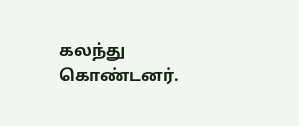கலந்து கொண்டனர்.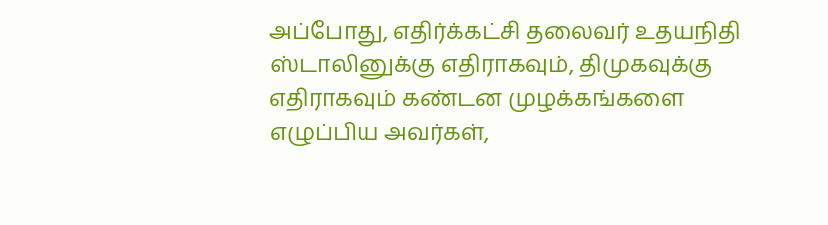அப்போது, எதிர்க்கட்சி தலைவர் உதயநிதி ஸ்டாலினுக்கு எதிராகவும், திமுகவுக்கு எதிராகவும் கண்டன முழக்கங்களை எழுப்பிய அவர்கள்,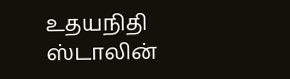உதயநிதி ஸ்டாலின்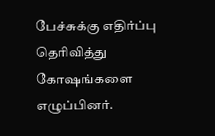பேச்சுக்கு எதிர்ப்பு தெரிவித்து கோஷங்களை எழுப்பினர்.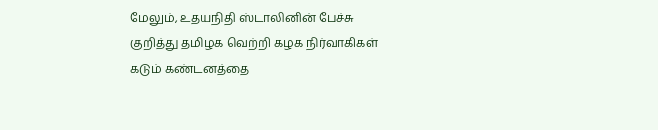மேலும், உதயநிதி ஸ்டாலினின் பேச்சு குறித்து தமிழக வெற்றி கழக நிர்வாகிகள் கடும் கண்டனத்தை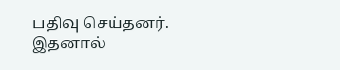பதிவு செய்தனர்.
இதனால்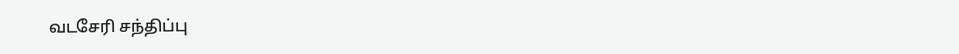வடசேரி சந்திப்பு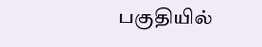பகுதியில்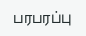பரபரப்பு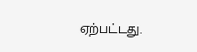ஏற்பட்டது.